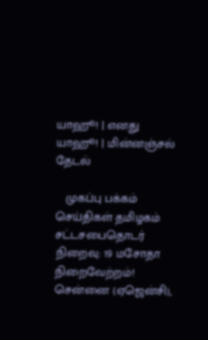யாஹூ! | எனது யாஹூ! | மின்னஞ்சல்
தேடல்

   முகப்பு பக்கம் செய்திகள் தமிழகம்
சட்டசபைதொடர் நிறைவு: 19 மசோதா நிறைவேற்றம்!
சென்னை (ஏஜென்சி),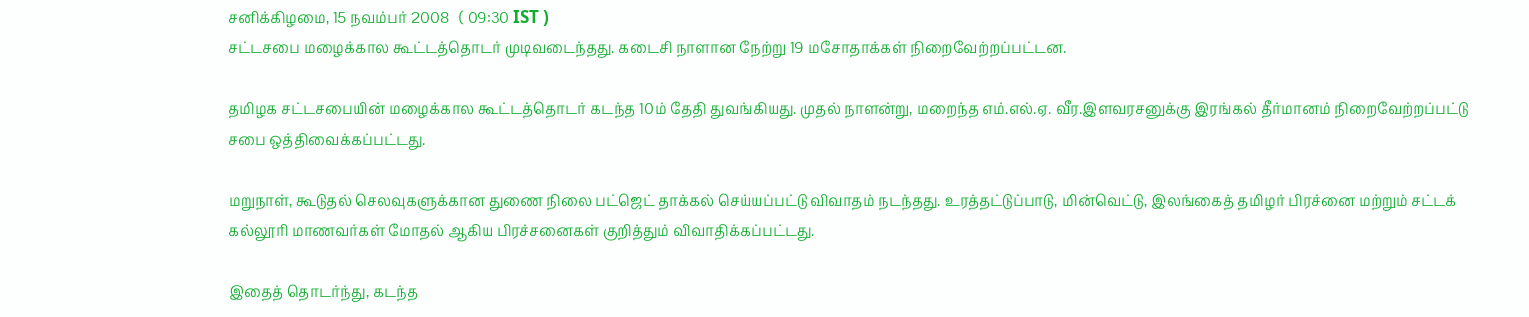சனிக்கிழமை, 15 நவம்பர் 2008   ( 09:30 IST )
சட்டசபை மழைக்கால கூட்டத்தொடர் முடிவடைந்தது. கடைசி நாளான நேற்று 19 மசோதாக்கள் நிறைவேற்றப்பட்டன.

தமிழக சட்டசபையின் மழைக்கால கூட்டத்தொடர் கடந்த 10ம் தேதி துவங்கியது. முதல் நாளன்று, மறைந்த எம்.எல்.ஏ. வீர.இளவரசனுக்கு இரங்கல் தீர்மானம் நிறைவேற்றப்பட்டு சபை ஒத்திவைக்கப்பட்டது.

மறுநாள், கூடுதல் செலவுகளுக்கான துணை நிலை பட்ஜெட் தாக்கல் செய்யப்பட்டு விவாதம் நடந்தது. உரத்தட்டுப்பாடு, மின்வெட்டு, இலங்கைத் தமிழர் பிரச்னை மற்றும் சட்டக் கல்லூரி மாணவர்கள் மோதல் ஆகிய பிரச்சனைகள் குறித்தும் விவாதிக்கப்பட்டது.

இதைத் தொடர்ந்து, கடந்த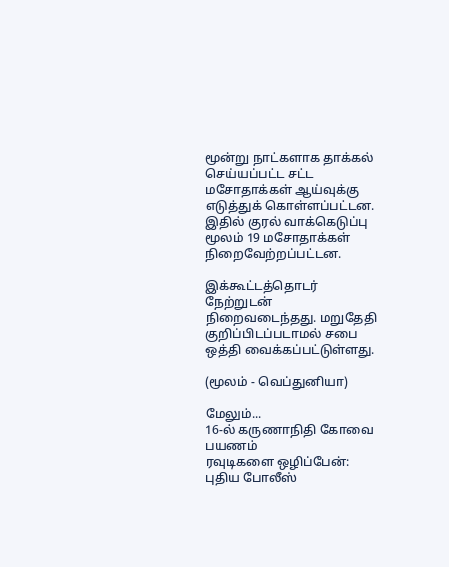மூன்று நாட்களாக தாக்கல் செய்யப்பட்ட சட்ட மசோதாக்கள் ஆய்வுக்கு எடுத்துக் கொள்ளப்பட்டன. இதில் குரல் வாக்கெடுப்பு மூலம் 19 மசோதாக்கள் நிறைவேற்றப்பட்டன.

இக்கூட்டத்தொடர் நேற்றுடன் நிறைவடைந்தது. மறுதேதி குறிப்பிடப்படாமல் சபை ஒத்தி வைக்கப்பட்டுள்ளது.

(மூலம் - வெப்துனியா)

மேலும்...
16-ல் கருணாநிதி கோவை பயணம்
ரவுடிகளை ஒழிப்பேன்: புதிய போலீஸ்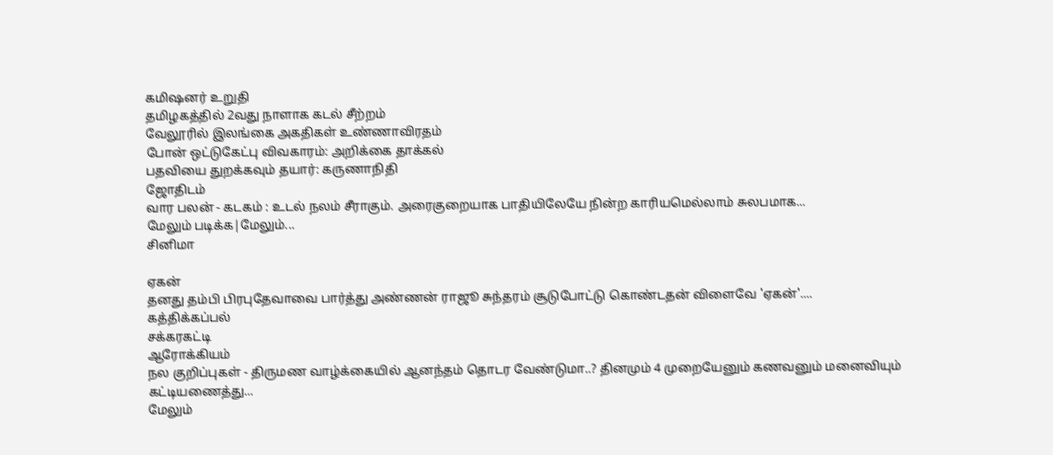கமிஷனர் உறுதி
தமிழகத்தில் 2வது நாளாக கடல் சீற்றம்
வேலூரில் இலங்கை அகதிகள் உண்ணாவிரதம்
போன் ஒட்டுகேட்பு விவகாரம்: அறிக்கை தாக்கல்
பதவியை துறக்கவும் தயார்: கருணாநிதி
ஜோதிடம்
வார பலன் - கடகம் : உடல் நலம் சீராகும். அரைகுறையாக பாதியிலேயே நின்ற காரியமெல்லாம் சுலபமாக...
மேலும் படிக்க|மேலும்...
சினிமா

ஏகன்
தனது தம்பி பிரபுதேவாவை பார்த்து அண்ணன் ராஜூ சுந்தரம் சூடுபோட்டு கொண்டதன் விளைவே 'ஏகன்'....
கத்திக்கப்பல்
சக்கரகட்டி
ஆரோக்கியம்
நல குறிப்புகள் - திருமண வாழ்க்கையில் ஆனந்தம் தொடர வேண்டுமா..? தினமும் 4 முறையேனும் கணவனும் மனைவியும் கட்டியணைத்து...
மேலும்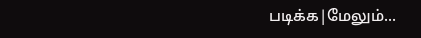படிக்க|மேலும்...